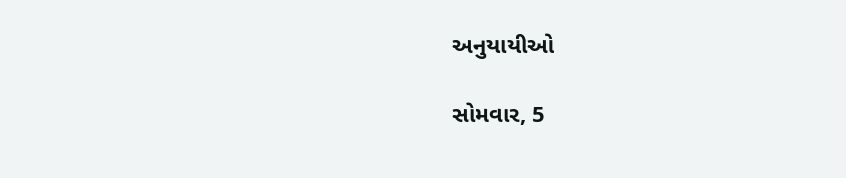અનુયાયીઓ

સોમવાર, 5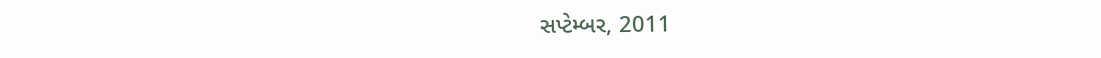સપ્ટેમ્બર, 2011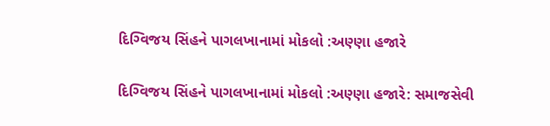દિગ્વિજય સિંહને પાગલખાનામાં મોકલો :અણ્ણા હજારે

દિગ્વિજય સિંહને પાગલખાનામાં મોકલો :અણ્ણા હજારે: સમાજસેવી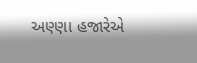અણ્ણા હજારેએ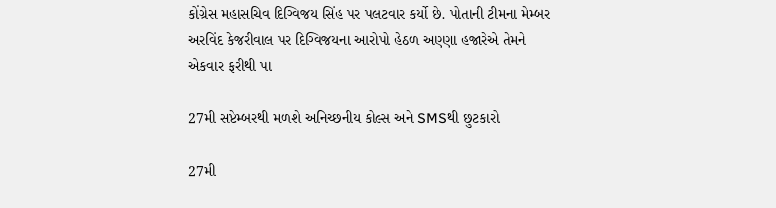કોંગ્રેસ મહાસચિવ દિગ્વિજય સિંહ પર પલટવાર કર્યો છે. પોતાની ટીમના મેમ્બર અરવિંદ કેજરીવાલ પર દિગ્વિજયના આરોપો હેઠળ અણ્ણા હજારેએ તેમને એકવાર ફરીથી પા

27મી સપ્ટેમ્બરથી મળશે અનિચ્છનીય કોલ્સ અને SMSથી છુટકારો

27મી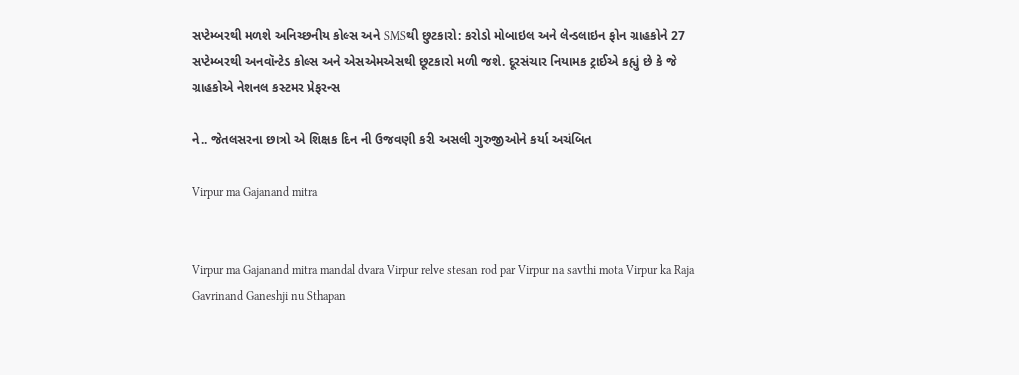સપ્ટેમ્બરથી મળશે અનિચ્છનીય કોલ્સ અને SMSથી છુટકારો: કરોડો મોબાઇલ અને લેન્ડલાઇન ફોન ગ્રાહકોને 27 સપ્ટેમ્બરથી અનવૉન્ટેડ કોલ્સ અને એસએમએસથી છૂટકારો મળી જશે. દૂરસંચાર નિયામક ટ્રાઈએ કહ્યું છે કે જે ગ્રાહકોએ નેશનલ કસ્ટમર પ્રેફરન્સ

ને.. જેતલસરના છાત્રો એ શિક્ષક દિન ની ઉજવણી કરી અસલી ગુરુજીઓને કર્યા અચંબિત

Virpur ma Gajanand mitra


Virpur ma Gajanand mitra mandal dvara Virpur relve stesan rod par Virpur na savthi mota Virpur ka Raja Gavrinand Ganeshji nu Sthapan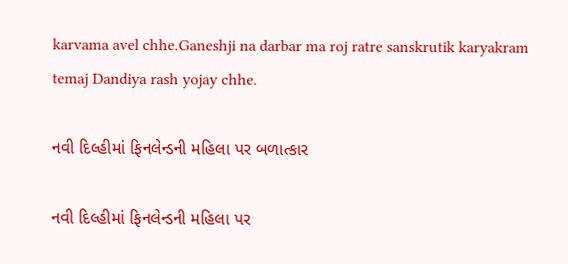karvama avel chhe.Ganeshji na darbar ma roj ratre sanskrutik karyakram temaj Dandiya rash yojay chhe.

નવી દિલ્હીમાં ફિનલેન્ડની મહિલા પર બળાત્કાર

નવી દિલ્હીમાં ફિનલેન્ડની મહિલા પર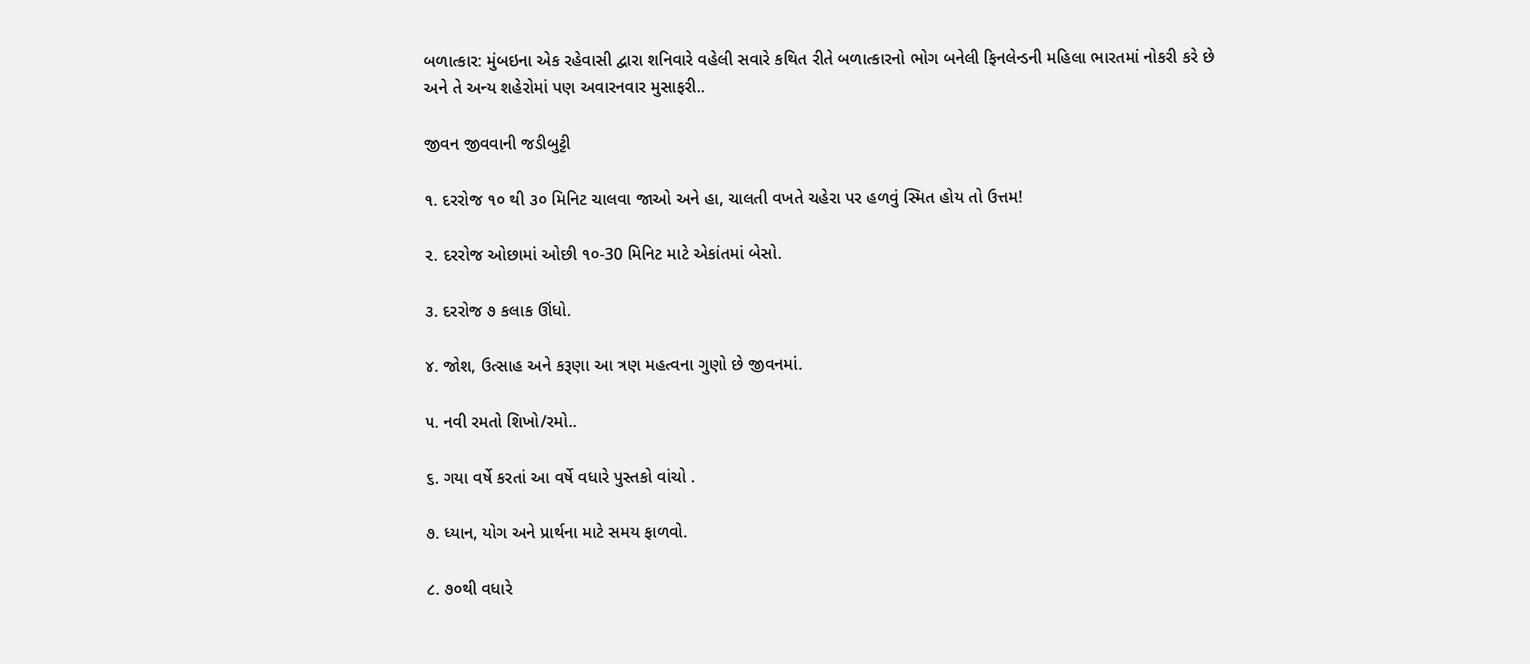બળાત્કાર: મુંબઇના એક રહેવાસી દ્વારા શનિવારે વહેલી સવારે કથિત રીતે બળાત્કારનો ભોગ બનેલી ફિનલેન્ડની મહિલા ભારતમાં નોકરી કરે છે અને તે અન્ય શહેરોમાં પણ અવારનવાર મુસાફરી..

જીવન જીવવાની જડીબુટ્ટી

૧. દરરોજ ૧૦ થી ૩૦ મિનિટ ચાલવા જાઓ અને હા, ચાલતી વખતે ચહેરા પર હળવું સ્મિત હોય તો ઉત્તમ!

૨. દરરોજ ઓછામાં ઓછી ૧૦-30 મિનિટ માટે એકાંતમાં બેસો.

૩. દરરોજ ૭ કલાક ઊંધો.

૪. જોશ, ઉત્સાહ અને કરૂણા આ ત્રણ મહત્વના ગુણો છે જીવનમાં.

૫. નવી રમતો શિખો/રમો..

૬. ગયા વર્ષે કરતાં આ વર્ષે વધારે પુસ્તકો વાંચો .

૭. ધ્યાન, યોગ અને પ્રાર્થના માટે સમય ફાળવો.

૮. ૭૦થી વધારે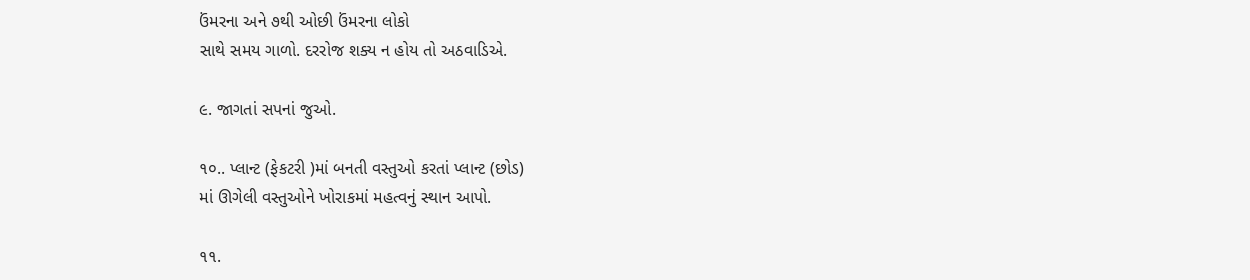ઉંમરના અને ૭થી ઓછી ઉંમરના લોકો
સાથે સમય ગાળો. દરરોજ શક્ય ન હોય તો અઠવાડિએ.

૯. જાગતાં સપનાં જુઓ.

૧૦.. પ્લાન્ટ (ફેકટરી )માં બનતી વસ્તુઓ કરતાં પ્લાન્ટ (છોડ)
માં ઊગેલી વસ્તુઓને ખોરાકમાં મહત્વનું સ્થાન આપો.

૧૧.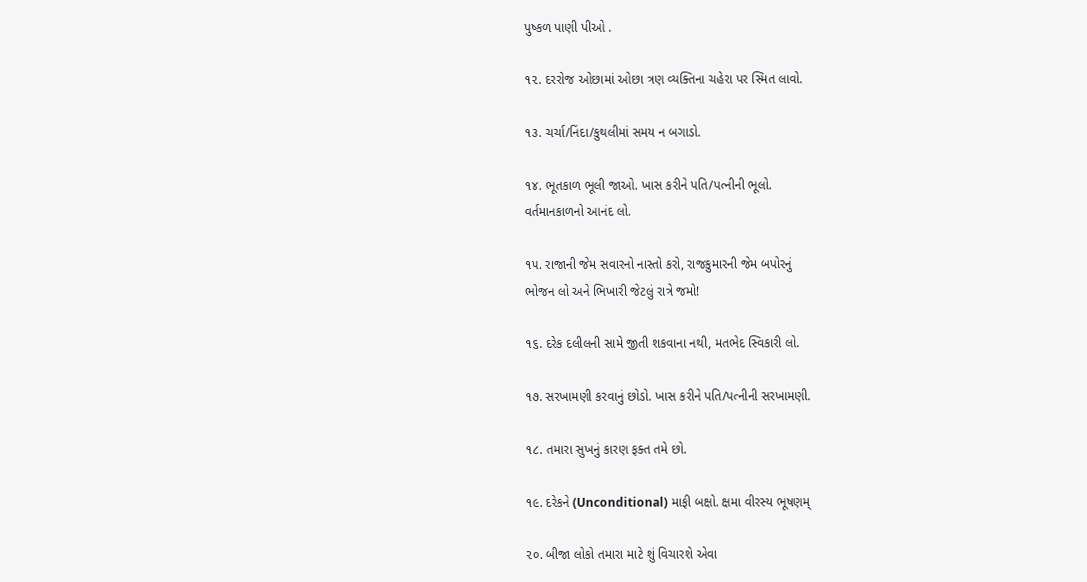પુષ્કળ પાણી પીઓ .

૧૨. દરરોજ ઓછામાં ઓછા ત્રણ વ્યક્તિના ચહેરા પર સ્મિત લાવો.

૧૩. ચર્ચા/નિંદા/કુથલીમાં સમય ન બગાડો.

૧૪. ભૂતકાળ ભૂલી જાઓ. ખાસ કરીને પતિ/પત્નીની ભૂલો.
વર્તમાનકાળનો આનંદ લો.

૧૫. રાજાની જેમ સવારનો નાસ્તો કરો, રાજકુમારની જેમ બપોરનું
ભોજન લો અને ભિખારી જેટલું રાત્રે જમો!

૧૬. દરેક દલીલની સામે જીતી શકવાના નથી, મતભેદ સ્વિકારી લો.

૧૭. સરખામણી કરવાનું છોડો. ખાસ કરીને પતિ/પત્નીની સરખામણી.

૧૮. તમારા સુખનું કારણ ફક્ત તમે છો.

૧૯. દરેકને (Unconditional) માફી બક્ષો. ક્ષમા વીરસ્ય ભૂષણમ્

૨૦. બીજા લોકો તમારા માટે શું વિચારશે એવા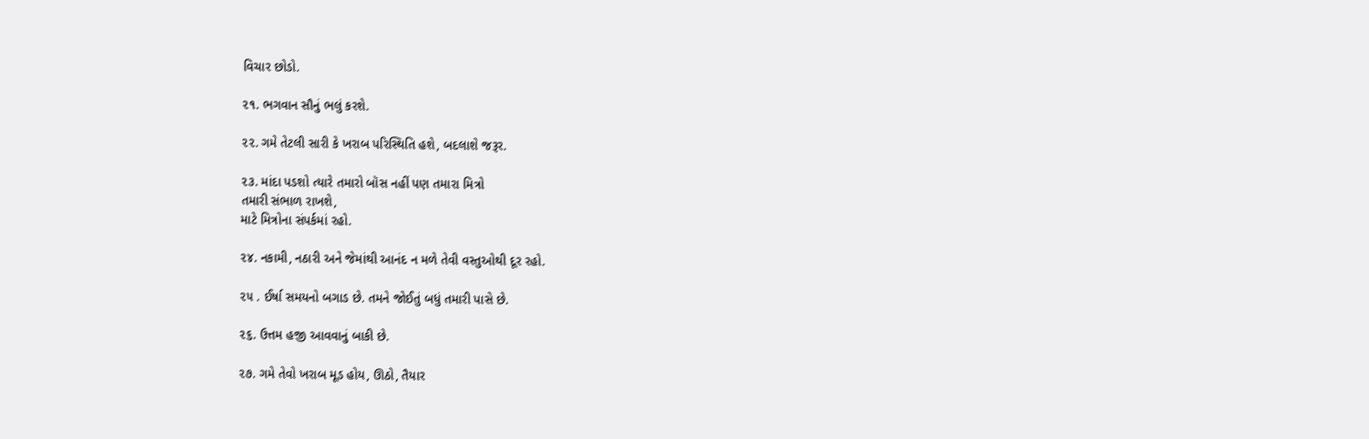વિચાર છોડો.

૨૧. ભગવાન સૌનું ભલું કરશે.

૨૨. ગમે તેટલી સારી કે ખરાબ પરિસ્થિતિ હશે, બદલાશે જરૂર.

૨૩. માંદા પડશો ત્યારે તમારો બૉસ નહીં પણ તમારા મિત્રો
તમારી સંભાળ રાખશે,
માટે મિત્રોના સંપર્કમાં રહો.

૨૪. નકામી, નઠારી અને જેમાંથી આનંદ ન મળે તેવી વસ્તુઓથી દૂર રહો.

૨૫ . ઈર્ષા સમયનો બગાડ છે. તમને જોઈતું બધું તમારી પાસે છે.

૨૬. ઉત્તમ હજી આવવાનું બાકી છે.

૨૭. ગમે તેવો ખરાબ મૂડ હોય, ઊઠો, તૈયાર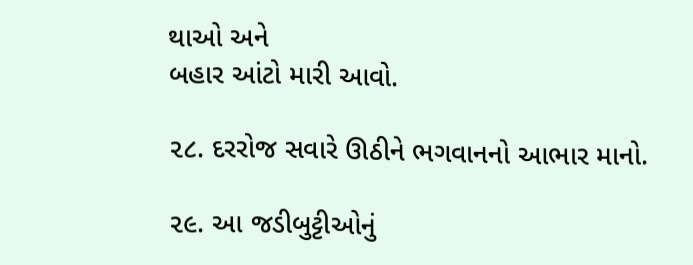થાઓ અને
બહાર આંટો મારી આવો.

૨૮. દરરોજ સવારે ઊઠીને ભગવાનનો આભાર માનો.

૨૯. આ જડીબુટ્ટીઓનું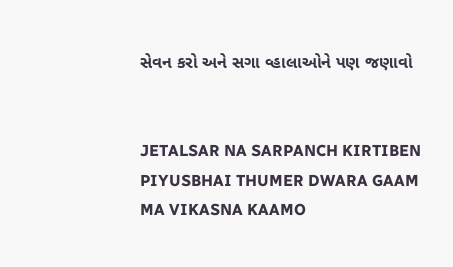સેવન કરો અને સગા વ્હાલાઓને પણ જણાવો


JETALSAR NA SARPANCH KIRTIBEN PIYUSBHAI THUMER DWARA GAAM MA VIKASNA KAAMO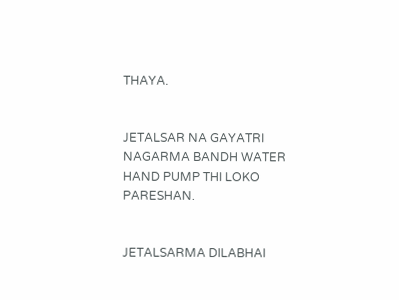THAYA.


JETALSAR NA GAYATRI NAGARMA BANDH WATER HAND PUMP THI LOKO PARESHAN.


JETALSARMA DILABHAI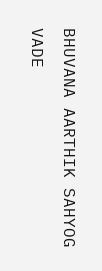BHUVANA AARTHIK SAHYOG VADE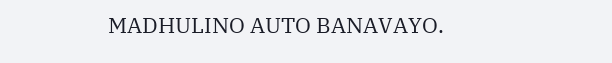MADHULINO AUTO BANAVAYO.